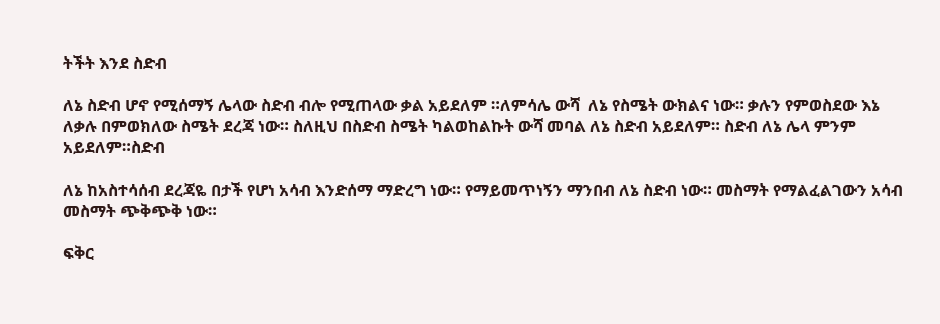ትችት እንደ ስድብ

ለኔ ስድብ ሆኖ የሚሰማኝ ሌላው ስድብ ብሎ የሚጠላው ቃል አይደለም ።ለምሳሌ ውሻ  ለኔ የስሜት ውክልና ነው። ቃሉን የምወስደው እኔ ለቃሉ በምወክለው ስሜት ደረጃ ነው። ስለዚህ በስድብ ስሜት ካልወከልኩት ውሻ መባል ለኔ ስድብ አይደለም። ስድብ ለኔ ሌላ ምንም አይደለም።ስድብ

ለኔ ከአስተሳሰብ ደረጃዬ በታች የሆነ አሳብ እንድሰማ ማድረግ ነው። የማይመጥነኝን ማንበብ ለኔ ስድብ ነው። መስማት የማልፈልገውን አሳብ መስማት ጭቅጭቅ ነው።

ፍቅር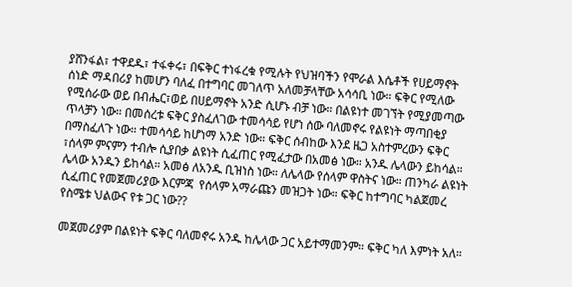ያሸንፋል፣ ተዋደዱ፣ ተፋቀሩ፣ በፍቅር ተነፋረቁ የሚሉት የህዝባችን የሞራል እሴቶች የሀይማኖት ሰነድ ማዳበሪያ ከመሆን ባለፈ በተግባር መገለጥ አለመቻላቸው አሳሳቢ ነው። ፍቅር የሚለው የሚሰራው ወይ በብሔር፣ወይ በሀይማኖት አንድ ሲሆኑ ብቻ ነው። በልዩነተ መገኘት የሚያመጣው ጥላቻን ነው። በመሰረቱ ፍቅር ያስፈለገው ተመሳሳይ የሆነ ሰው ባለመኖሩ የልዩነት ማጣበቂያ በማስፈለጉ ነው። ተመሳሳይ ከሆነማ አንድ ነው። ፍቅር ሰብከው እንደ ዜጋ አስተምረውን ፍቅር ፣ሰላም ምናምን ተብሎ ሲያበቃ ልዩነት ሲፈጠር የሚፈታው በአመፅ ነው። አንዱ ሌላውን ይከሳል። ሌላው አንዱን ይከሳል። አመፅ ለአንዱ ቢዝነስ ነው። ለሌላው የሰላም ዋስትና ነው። ጠንካራ ልዩነት ሲፈጠር የመጀመሪያው እርምጃ  የሰላም አማራጩን መዝጋት ነው። ፍቅር ከተግባር ካልጀመረ የስሜቱ ህልውና የቱ ጋር ነው??

መጀመሪያም በልዩነት ፍቅር ባለመኖሩ አንዱ ከሌላው ጋር አይተማመንም። ፍቅር ካለ እምነት አለ።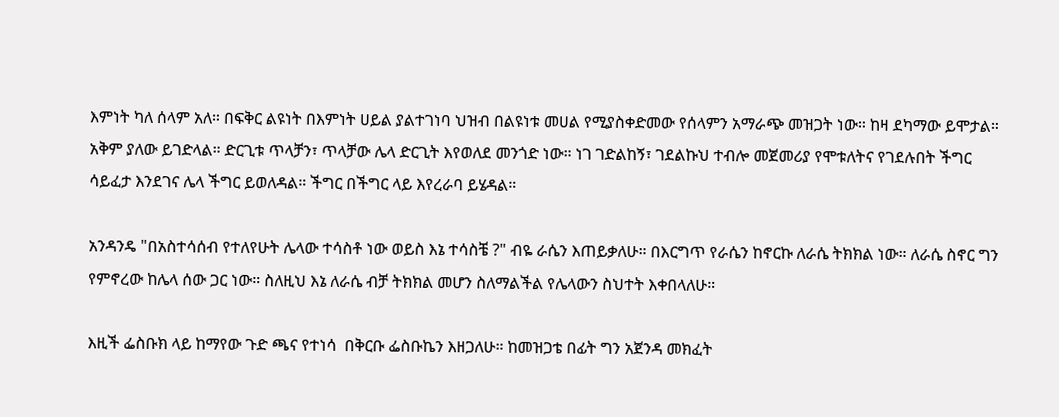እምነት ካለ ሰላም አለ። በፍቅር ልዩነት በእምነት ሀይል ያልተገነባ ህዝብ በልዩነቱ መሀል የሚያስቀድመው የሰላምን አማራጭ መዝጋት ነው። ከዛ ደካማው ይሞታል። አቅም ያለው ይገድላል። ድርጊቱ ጥላቻን፣ ጥላቻው ሌላ ድርጊት እየወለደ መንጎድ ነው። ነገ ገድልከኝ፣ ገደልኩህ ተብሎ መጀመሪያ የሞቱለትና የገደሉበት ችግር ሳይፈታ እንደገና ሌላ ችግር ይወለዳል። ችግር በችግር ላይ እየረራባ ይሄዳል።

አንዳንዴ "በአስተሳሰብ የተለየሁት ሌላው ተሳስቶ ነው ወይስ እኔ ተሳስቼ ?" ብዬ ራሴን እጠይቃለሁ። በእርግጥ የራሴን ከኖርኩ ለራሴ ትክክል ነው። ለራሴ ስኖር ግን የምኖረው ከሌላ ሰው ጋር ነው። ስለዚህ እኔ ለራሴ ብቻ ትክክል መሆን ስለማልችል የሌላውን ስህተት እቀበላለሁ።

እዚች ፌስቡክ ላይ ከማየው ጉድ ጫና የተነሳ  በቅርቡ ፌስቡኬን እዘጋለሁ። ከመዝጋቴ በፊት ግን አጀንዳ መክፈት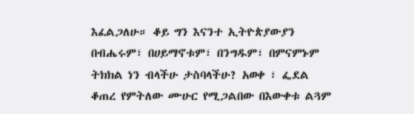እፈልጋለሁ። ቆይ ግን እናንተ ኢትዮጵያውያን በብሔሩም፣ በሀይማኖቱም፣ በንግዱም፣ በምናምኑም ትክክል ነን ብላችሁ ታስባላችሁ? አወቀ ፣ ፌደል ቆጠረ የምትለው ሙሁር የሚጋልበው በእውቀቱ ልጓም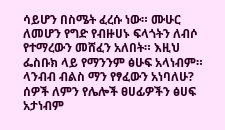ሳይሆን በስሜት ፈረሱ ነው። ሙሁር ለመሆን የግድ የብዙሀኑ ፍላጎትን ለብሶ የተማረውን መሸፈን አለበት። እዚህ ፌስቡክ ላይ የማንንም ፅሁፍ አላነብም። ላንብብ ብልስ ማን የፃፈውን አነባለሁ? ሰዎች ለምን የሌሎች ፀሀፊዎችን ፅሀፍ አታነብም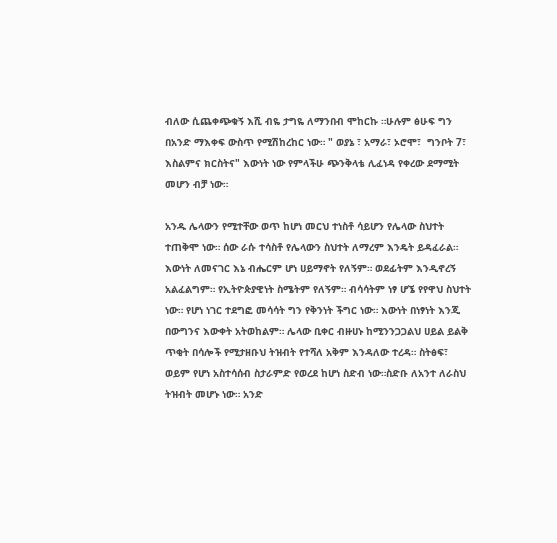ብለው ሲጨቀጭቁኝ እሺ ብዬ ታግዬ ለማንበብ ሞከርኩ ።ሁሉም ፅሁፍ ግን በአንድ ማእቀፍ ውስጥ የሚሽከረከር ነው። " ወያኔ ፣ አማራ፣ ኦሮሞ፣  ግንቦት 7፣ እስልምና ክርስትና" እውነት ነው የምላችሁ ጭንቅላቴ ሊፈነዳ የቀረው ደማሚት መሆን ብቻ ነው።

አንዱ ሌላውን የሚተቸው ወጥ ከሆነ መርህ ተነስቶ ሳይሆን የሌላው ስህተት ተጠቅሞ ነው። ሰው ራሱ ተሳስቶ የሌላውን ስህተት ለማረም እንዴት ይዳፈራል። እውነት ለመናገር እኔ ብሔርም ሆነ ሀይማኖት የለኝም። ወደፊትም እንዲኖረኝ አልፈልግም። የኢትዮጵያዊነት ስሜትም የለኝም። ብሳሳትም ነፃ ሆኜ የየዋህ ስህተት ነው። የሆነ ነገር ተደግፎ መሳሳት ግን የቅንነት ችግር ነው። እውነት በነፃነት እንጂ በውግንና እውቀት አትወከልም። ሌላው ቢቀር ብዙሀኑ ከሚንንጋጋልህ ሀይል ይልቅ ጥቂት በሳሎች የሚታዘቡህ ትዝብት የተሻለ አቅም እንዳለው ተረዳ። ስትፅፍ፣ ወይም የሆነ አስተሳሰብ ስታራምድ የወረደ ከሆነ ስድብ ነው።ስድቡ ለአንተ ለራስህ ትዝብት መሆኑ ነው። አንድ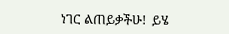ነገር ልጠይቃችሁ!  ይሄ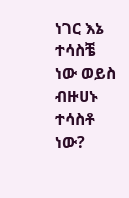ነገር እኔ ተሳስቼ ነው ወይስ ብዙሀኑ ተሳስቶ ነው?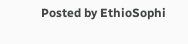Posted by EthioSophi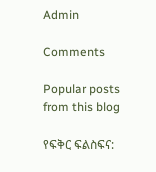Admin

Comments

Popular posts from this blog

የፍቅር ፍልስፍና: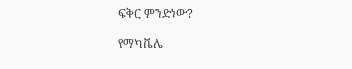ፍቅር ምንድነው?

የማካቬሌ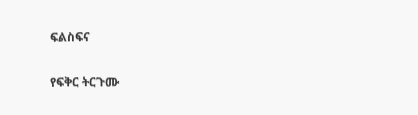ፍልስፍና

የፍቅር ትርጉሙ